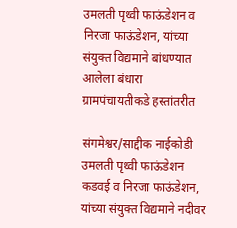उमलती पृथ्वी फाऊंडेशन व निरजा फाऊंडेशन, यांच्या संयुक्त विद्यमाने बांधण्यात आलेला बंधारा ग्रामपंचायतीकडे हस्तांतरीत

संगमेश्वर/साद्दीक नाईकोडी
उमलती पृथ्वी फाऊंडेशन कडवई व निरजा फाऊंडेशन, यांच्या संयुक्त विद्यमाने नदीवर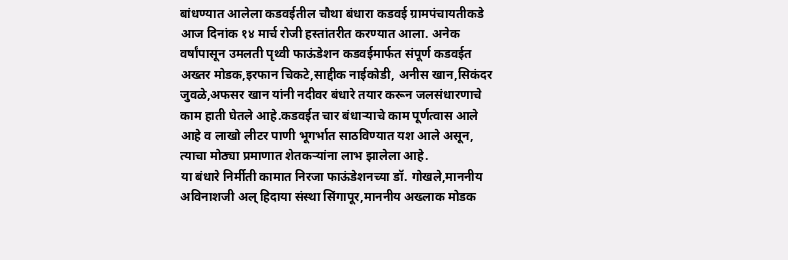बांधण्यात आलेला कडवईतील चौथा बंधारा कडवई ग्रामपंचायतीकडे आज दिनांक १४ मार्च रोजी हस्तांतरीत करण्यात आला. अनेक वर्षांपासून उमलती पृथ्वी फाऊंडेशन कडवईमार्फत संपूर्ण कडवईत अख्तर मोडक,इरफान चिकटे,साद्दीक नाईकोडी, अनीस खान,सिकंदर जुवळे,अफसर खान यांनी नदीवर बंधारे तयार करून जलसंधारणाचे काम हाती घेतले आहे.कडवईत चार बंधाऱ्याचे काम पूर्णत्वास आले आहे व लाखो लीटर पाणी भूगर्भात साठविण्यात यश आले असून, त्याचा मोठ्या प्रमाणात शेतकऱ्यांना लाभ झालेला आहे.
या बंधारे निर्मीती कामात निरजा फाऊंडेशनच्या डॉ. गोखले,माननीय अविनाशजी अल् हिदाया संस्था सिंगापूर,माननीय अख्लाक मोडक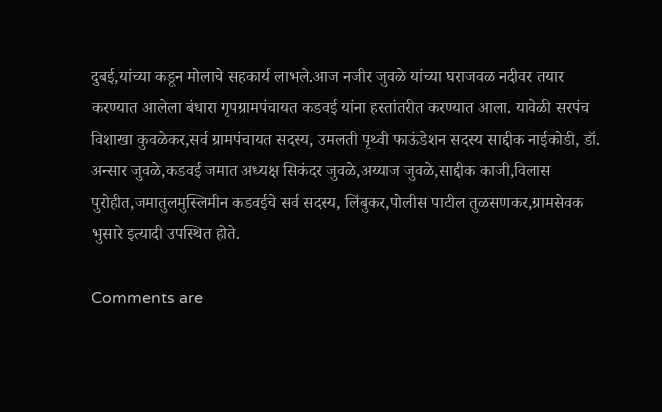दुबई,यांच्या कडून मोलाचे सहकार्य लाभले.आज नजीर जुवळे यांच्या घराजवळ नदीवर तयार करण्यात आलेला बंधारा गृपग्रामपंचायत कडवई यांना हस्तांतरीत करण्यात आला. यावेळी सरपंच विशाखा कुवळेकर,सर्व ग्रामपंचायत सदस्य, उमलती पृथ्वी फाऊंडेशन सदस्य साद्दीक नाईकोडी, डॉ. अन्सार जुवळे,कडवई जमात अध्यक्ष सिकंदर जुवळे,अय्याज जुवळे,साद्दीक काजी,विलास पुरोहीत,जमातुलमुस्लिमीन कडवईचे सर्व सदस्य, लिंबुकर,पोलीस पाटील तुळसणकर,ग्रामसेवक भुसारे इत्यादी उपस्थित होते.

Comments are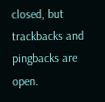closed, but trackbacks and pingbacks are open.